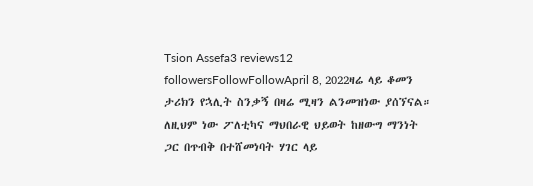Tsion Assefa3 reviews12 followersFollowFollowApril 8, 2022ዛሬ ላይ ቆመን ታሪክን የኋሊት ስንቃኝ በዛሬ ሚዛን ልንመዝነው ያሰኘናል። ለዚህም ነው ፖለቲካና ማህበራዊ ህይወት ከዘውግ ማንነት ጋር በጥብቅ በተሸመነባት ሃገር ላይ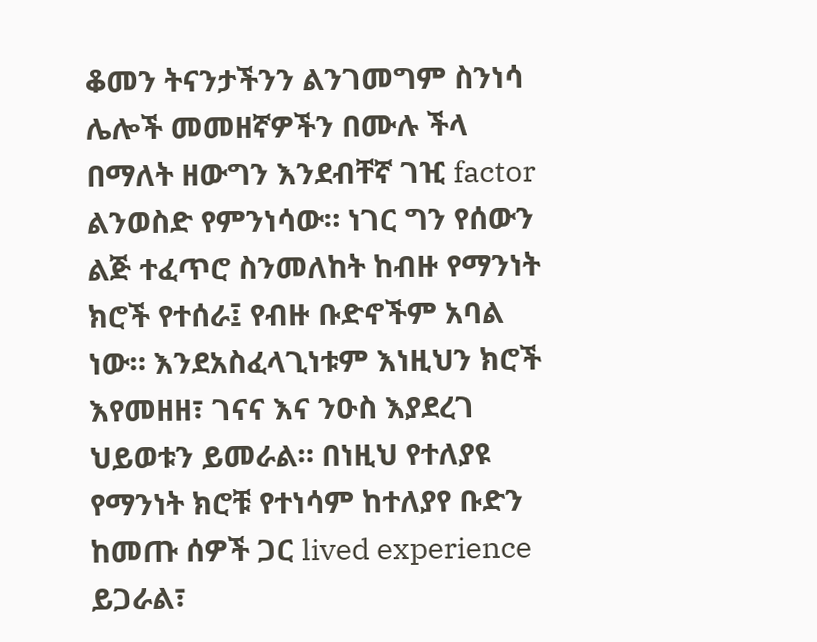ቆመን ትናንታችንን ልንገመግም ስንነሳ ሌሎች መመዘኛዎችን በሙሉ ችላ በማለት ዘውግን እንደብቸኛ ገዢ factor ልንወስድ የምንነሳው። ነገር ግን የሰውን ልጅ ተፈጥሮ ስንመለከት ከብዙ የማንነት ክሮች የተሰራ፤ የብዙ ቡድኖችም አባል ነው። እንደአስፈላጊነቱም እነዚህን ክሮች እየመዘዘ፣ ገናና እና ንዑስ እያደረገ ህይወቱን ይመራል። በነዚህ የተለያዩ የማንነት ክሮቹ የተነሳም ከተለያየ ቡድን ከመጡ ሰዎች ጋር lived experience ይጋራል፣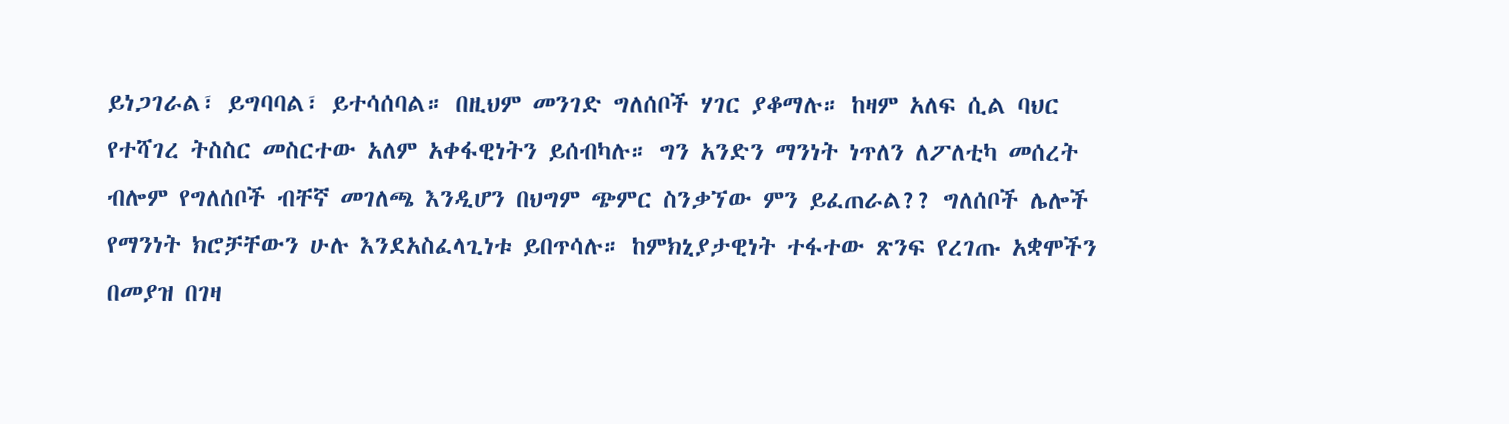ይነጋገራል፣ ይግባባል፣ ይተሳሰባል። በዚህም መንገድ ግለሰቦች ሃገር ያቆማሉ። ከዛም አለፍ ሲል ባህር የተሻገረ ትስስር መስርተው አለም አቀፋዊነትን ይሰብካሉ። ግን አንድን ማንነት ነጥለን ለፖለቲካ መሰረት ብሎም የግለሰቦች ብቸኛ መገለጫ እንዲሆን በህግም ጭምር ስንቃኘው ምን ይፈጠራል?? ግለሰቦች ሌሎች የማንነት ክሮቻቸውን ሁሉ እንደአስፈላጊነቱ ይበጥሳሉ። ከምክኒያታዊነት ተፋተው ጽንፍ የረገጡ አቋሞችን በመያዝ በገዛ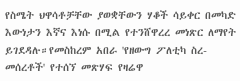የስሜት ህዋሳቶቻቸው ያወቋቸውን ሃቆች ሳይቀር በመካድ እውነታን እኛና እነሱ በሚል የተንሸዋረረ መነጽር ለማየት ይገደዳሉ።የመስከረም አበራ 'የዘውግ ፖለቲካ ስረ-መሰረቶች' የተሰኘ መጽሃፍ የዛሬዋ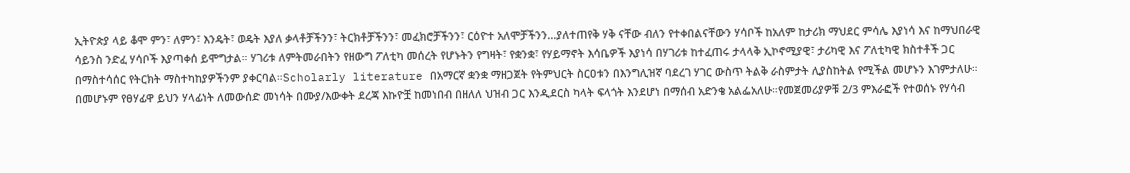ኢትዮጵያ ላይ ቆሞ ምን፣ ለምን፣ እንዴት፣ ወዴት እያለ ቃላቶቻችንን፣ ትርክቶቻችንን፣ መፈክሮቻችንን፣ ርዕዮተ አለሞቻችንን...ያለተጠየቅ ሃቅ ናቸው ብለን የተቀበልናቸውን ሃሳቦች ከአለም ከታሪክ ማህደር ምሳሌ እያነሳ እና ከማህበራዊ ሳይንስ ንድፈ ሃሳቦች እያጣቀሰ ይሞግታል። ሃገሪቱ ለምትመራበትን የዘውግ ፖለቲካ መሰረት የሆኑትን የግዛት፣ የቋንቋ፣ የሃይማኖት እሳቤዎች እያነሳ በሃገሪቱ ከተፈጠሩ ታላላቅ ኢኮኖሚያዊ፣ ታሪካዊ እና ፖለቲካዊ ክስተቶች ጋር በማስተሳሰር የትርክት ማስተካከያዎችንም ያቀርባል።Scholarly literature በአማርኛ ቋንቋ ማዘጋጀት የትምህርት ስርዐቱን በእንግሊዝኛ ባደረገ ሃገር ውስጥ ትልቅ ራስምታት ሊያስከትል የሚችል መሆኑን እገምታለሁ። በመሆኑም የፀሃፊዋ ይህን ሃላፊነት ለመውሰድ መነሳት በሙያ/እውቀት ደረጃ እኩዮቿ ከመነበብ በዘለለ ህዝብ ጋር እንዲደርስ ካላት ፍላጎት እንደሆነ በማሰብ አድንቄ አልፌአለሁ።የመጀመሪያዎቹ 2/3 ምእራፎች የተወሰኑ የሃሳብ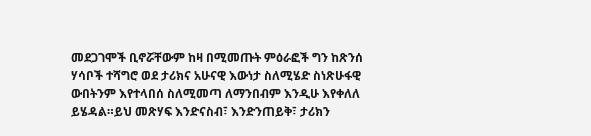መደጋገሞች ቢኖሯቸውም ከዛ በሚመጡት ምዕራፎች ግን ከጽንሰ ሃሳቦች ተሻግሮ ወደ ታሪክና አሁናዊ እውነታ ስለሚሄድ ስነጽሁፋዊ ውበትንም እየተላበሰ ስለሚመጣ ለማንበብም እንዲሁ እየቀለለ ይሄዳል።ይህ መጽሃፍ እንድናስብ፣ እንድንጠይቅ፣ ታሪክን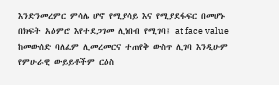እንድንመረምር ምሳሌ ሆኖ የሚያሳይ እና የሚያደፋፍር በመሆኑ በክፍት አዕምሮ እየተደጋገመ ሊነበብ የሚገባ፤ at face value ከመውሰድ ባለፈም ሊመረመርና ተጠየቅ ውስጥ ሊገባ እንዲሁም የምሁራዊ ውይይቶችም ርዕስ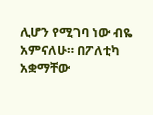ሊሆን የሚገባ ነው ብዬ አምናለሁ። በፖለቲካ አቋማቸው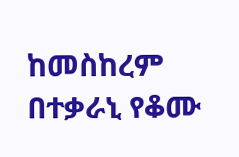ከመስከረም በተቃራኒ የቆሙ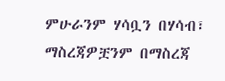ምሁራንም ሃሳቧን በሃሳብ፣ ማስረጃዎቿንም በማስረጃ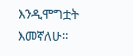እንዲሞግቷት እመኛለሁ።